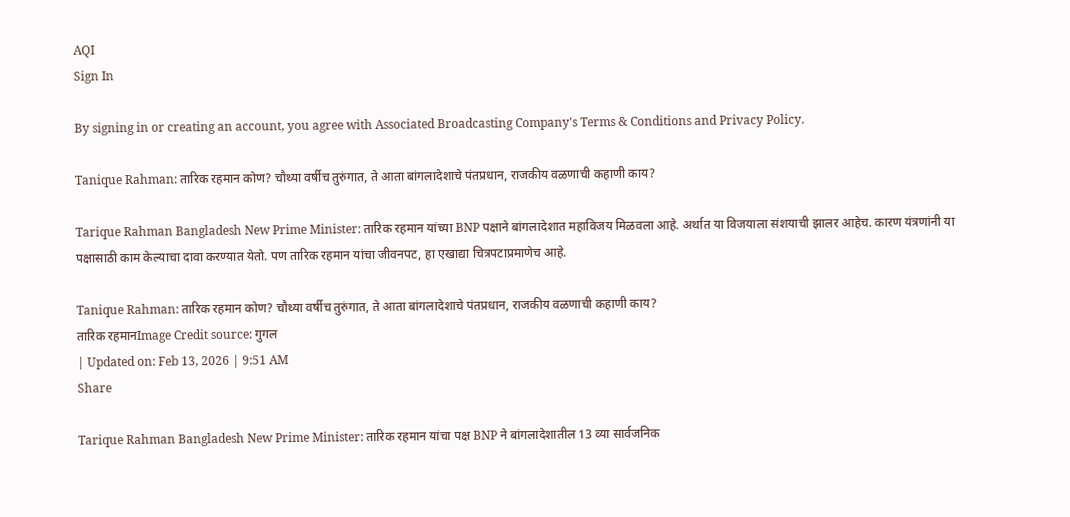AQI
Sign In

By signing in or creating an account, you agree with Associated Broadcasting Company's Terms & Conditions and Privacy Policy.

Tanique Rahman: तारिक रहमान कोण? चौथ्या वर्षीच तुरुंगात, ते आता बांगलादेशाचे पंतप्रधान, राजकीय वळणाची कहाणी काय?

Tarique Rahman Bangladesh New Prime Minister: तारिक रहमान यांच्या BNP पक्षाने बांगलादेशात महाविजय मिळवला आहे. अर्थात या विजयाला संशयाची झालर आहेच. कारण यंत्रणांनी या पक्षासाठी काम केल्याचा दावा करण्यात येतो. पण तारिक रहमान यांचा जीवनपट, हा एखाद्या चित्रपटाप्रमाणेच आहे.

Tanique Rahman: तारिक रहमान कोण? चौथ्या वर्षीच तुरुंगात, ते आता बांगलादेशाचे पंतप्रधान, राजकीय वळणाची कहाणी काय?
तारिक रहमानImage Credit source: गुगल
| Updated on: Feb 13, 2026 | 9:51 AM
Share

Tarique Rahman Bangladesh New Prime Minister: तारिक रहमान यांचा पक्ष BNP ने बांगलादेशातील 13 व्या सार्वजनिक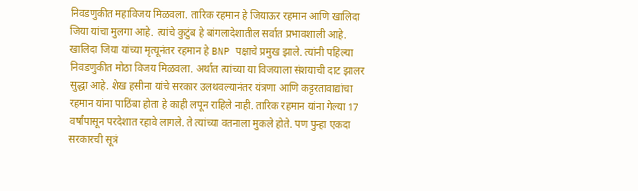निवडणुकीत महाविजय मिळवला. तारिक रहमान हे जियाऊर रहमान आणि खालिदा जिया यांचा मुलगा आहे. त्यांचे कुटुंब हे बांगलादेशातील सर्वात प्रभावशाली आहे. खालिदा जिया यांच्या मृत्यूनंतर रहमान हे BNP पक्षाचे प्रमुख झाले. त्यांनी पहिल्या निवडणुकीत मोठा विजय मिळवला. अर्थात त्यांच्या या विजयाला संशयाची दाट झालर सुद्धा आहे. शेख हसीना यांचे सरकार उलथवल्यानंतर यंत्रणा आणि कट्टरतावाद्यांचा रहमान यांना पाठिंबा होता हे काही लपून राहिले नाही. तारिक रहमान यांना गेल्या 17 वर्षांपासून परदेशात रहावे लागले. ते त्यांच्या वतनाला मुकले होते. पण पुन्हा एकदा सरकारची सूत्रं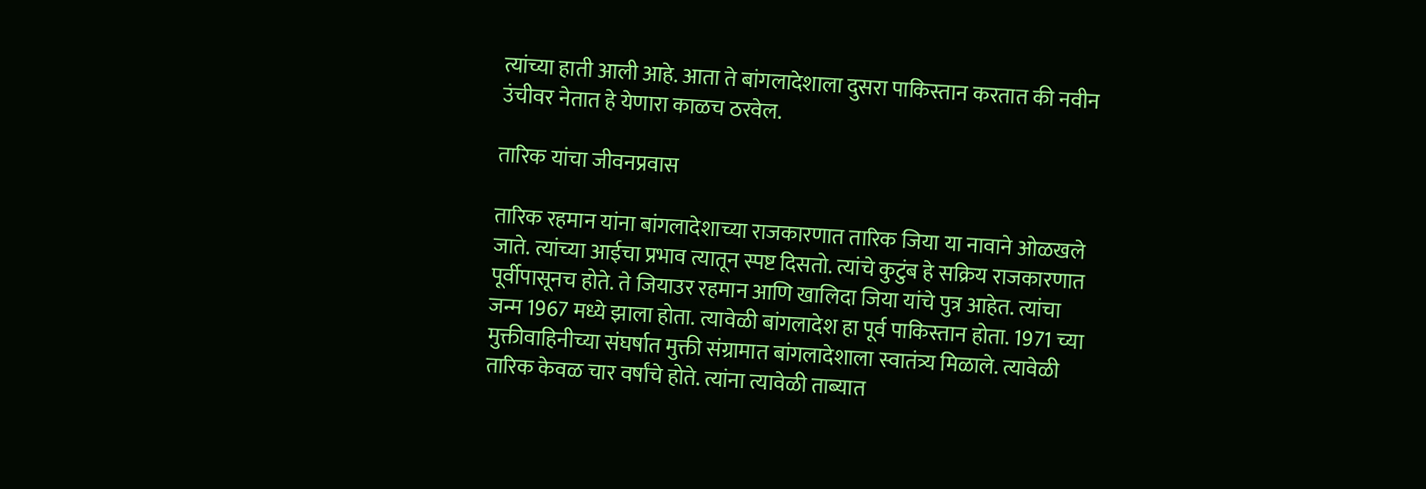त्यांच्या हाती आली आहे. आता ते बांगलादेशाला दुसरा पाकिस्तान करतात की नवीन उंचीवर नेतात हे येणारा काळच ठरवेल.

तारिक यांचा जीवनप्रवास

तारिक रहमान यांना बांगलादेशाच्या राजकारणात तारिक जिया या नावाने ओळखले जाते. त्यांच्या आईचा प्रभाव त्यातून स्पष्ट दिसतो. त्यांचे कुटुंब हे सक्रिय राजकारणात पूर्वीपासूनच होते. ते जियाउर रहमान आणि खालिदा जिया यांचे पुत्र आहेत. त्यांचा जन्म 1967 मध्ये झाला होता. त्यावेळी बांगलादेश हा पूर्व पाकिस्तान होता. 1971 च्या मुक्तीवाहिनीच्या संघर्षात मुक्ती संग्रामात बांगलादेशाला स्वातंत्र्य मिळाले. त्यावेळी तारिक केवळ चार वर्षांचे होते. त्यांना त्यावेळी ताब्यात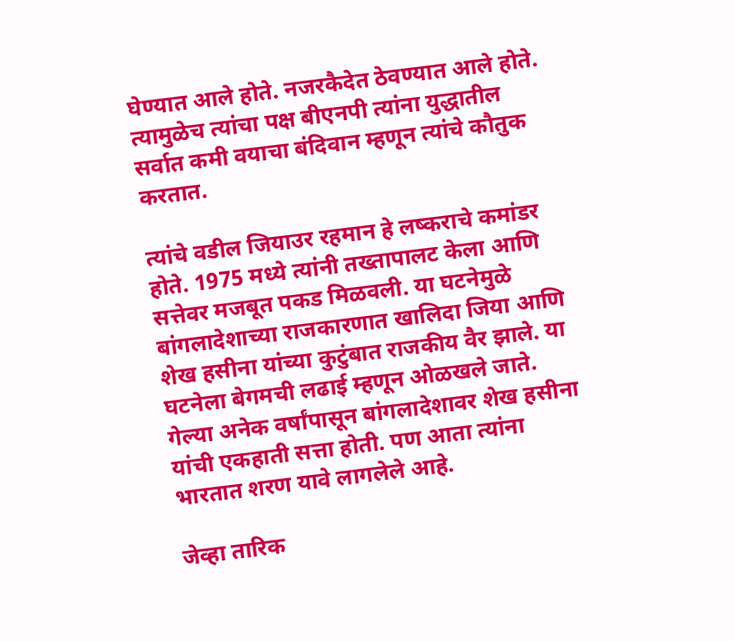घेण्यात आले होते. नजरकैदेत ठेवण्यात आले होते. त्यामुळेच त्यांचा पक्ष बीएनपी त्यांना युद्धातील सर्वात कमी वयाचा बंदिवान म्हणून त्यांचे कौतुक करतात.

त्यांचे वडील जियाउर रहमान हे लष्कराचे कमांडर होते. 1975 मध्ये त्यांनी तख्तापालट केला आणि सत्तेवर मजबूत पकड मिळवली. या घटनेमुळे बांगलादेशाच्या राजकारणात खालिदा जिया आणि शेख हसीना यांच्या कुटुंबात राजकीय वैर झाले. या घटनेला बेगमची लढाई म्हणून ओळखले जाते. गेल्या अनेक वर्षांपासून बांगलादेशावर शेख हसीना यांची एकहाती सत्ता होती. पण आता त्यांना भारतात शरण यावे लागलेले आहे.

जेव्हा तारिक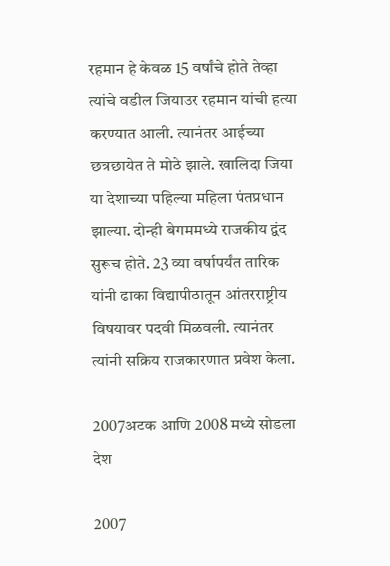रहमान हे केवळ 15 वर्षांचे होते तेव्हा त्यांचे वडील जियाउर रहमान यांची हत्या करण्यात आली. त्यानंतर आईच्या छत्रछायेत ते मोठे झाले. खालिदा जिया या देशाच्या पहिल्या महिला पंतप्रधान झाल्या. दोन्ही बेगममध्ये राजकीय द्वंद सुरूच होते. 23 व्या वर्षापर्यंत तारिक यांनी ढाका विद्यापीठातून आंतरराष्ट्रीय विषयावर पदवी मिळवली. त्यानंतर त्यांनी सक्रिय राजकारणात प्रवेश केला.

2007अटक आणि 2008 मध्ये सोडला देश

2007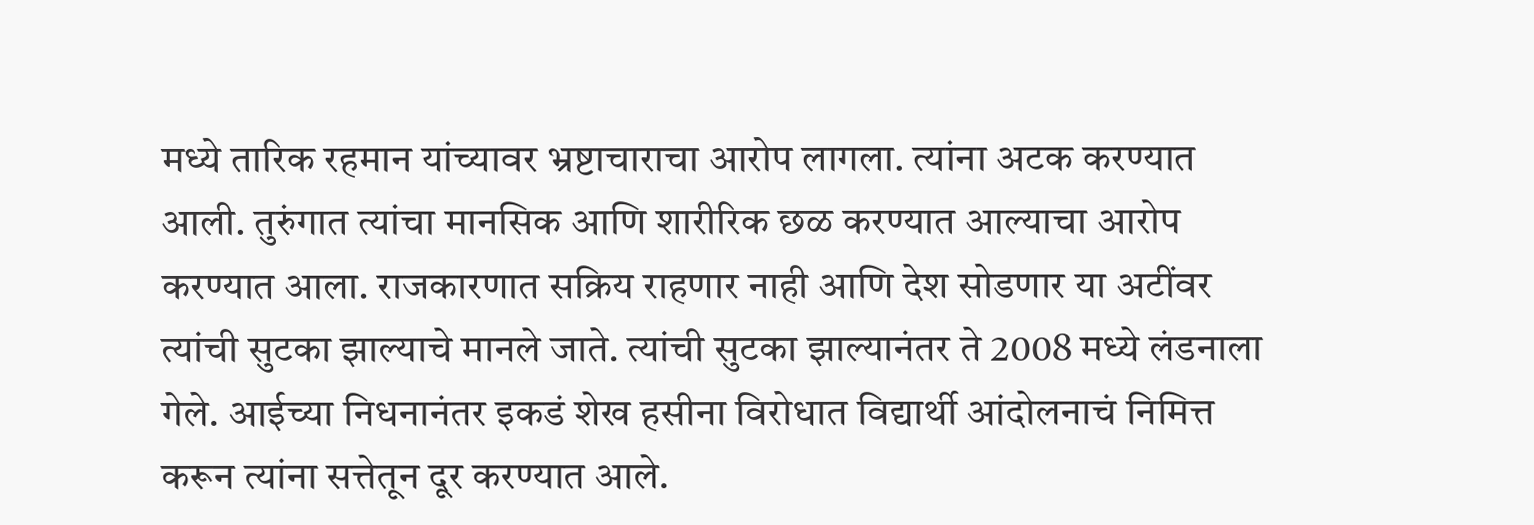मध्ये तारिक रहमान यांच्यावर भ्रष्टाचाराचा आरोप लागला. त्यांना अटक करण्यात आली. तुरुंगात त्यांचा मानसिक आणि शारीरिक छळ करण्यात आल्याचा आरोप करण्यात आला. राजकारणात सक्रिय राहणार नाही आणि देश सोडणार या अटींवर त्यांची सुटका झाल्याचे मानले जाते. त्यांची सुटका झाल्यानंतर ते 2008 मध्ये लंडनाला गेले. आईच्या निधनानंतर इकडं शेख हसीना विरोधात विद्यार्थी आंदोलनाचं निमित्त करून त्यांना सत्तेतून दूर करण्यात आले.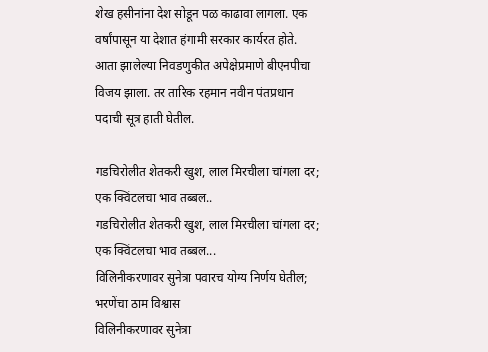शेख हसीनांना देश सोडून पळ काढावा लागला. एक वर्षांपासून या देशात हंगामी सरकार कार्यरत होते. आता झालेल्या निवडणुकीत अपेक्षेप्रमाणे बीएनपीचा विजय झाला. तर तारिक रहमान नवीन पंतप्रधान पदाची सूत्र हाती घेतील.

गडचिरोलीत शेतकरी खुश, लाल मिरचीला चांगला दर; एक क्विंटलचा भाव तब्बल..
गडचिरोलीत शेतकरी खुश, लाल मिरचीला चांगला दर; एक क्विंटलचा भाव तब्बल...
विलिनीकरणावर सुनेत्रा पवारच योग्य निर्णय घेतील; भरणेंचा ठाम विश्वास
विलिनीकरणावर सुनेत्रा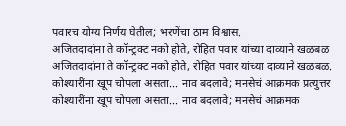पवारच योग्य निर्णय घेतील; भरणेंचा ठाम विश्वास.
अजितदादांना ते कॉन्ट्रक्ट नको होते, रोहित पवार यांच्या दाव्याने खळबळ
अजितदादांना ते कॉन्ट्रक्ट नको होते, रोहित पवार यांच्या दाव्याने खळबळ.
कोश्यारींना खूप चोपला असता... नाव बदलावे; मनसेचं आक्रमक प्रत्युत्तर
कोश्यारींना खूप चोपला असता... नाव बदलावे; मनसेचं आक्रमक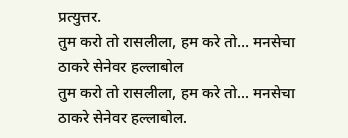प्रत्युत्तर.
तुम करो तो रासलीला, हम करे तो... मनसेचा ठाकरे सेनेवर हल्लाबोल
तुम करो तो रासलीला, हम करे तो... मनसेचा ठाकरे सेनेवर हल्लाबोल.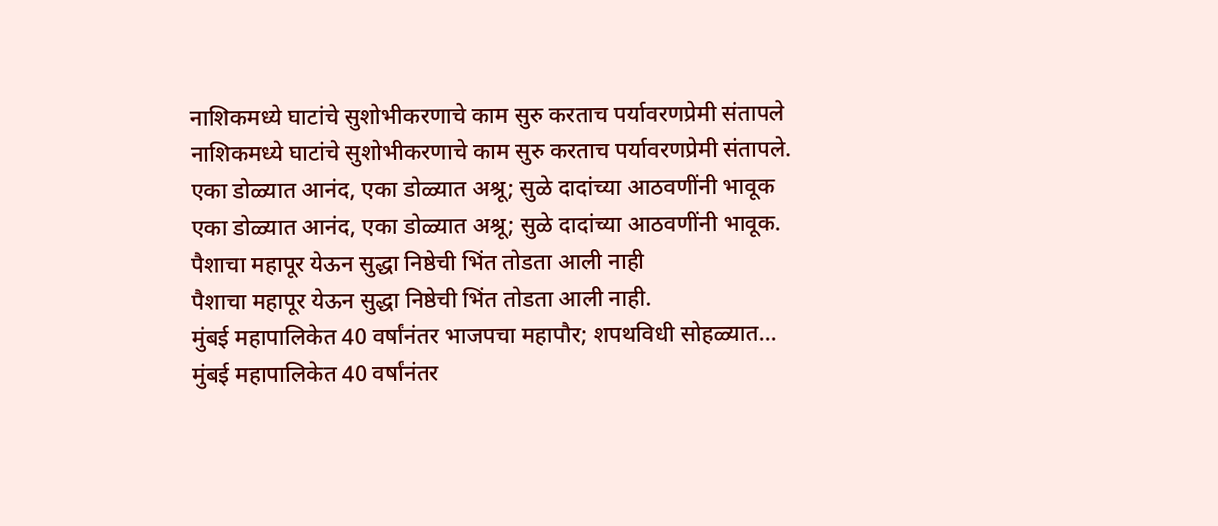नाशिकमध्ये घाटांचे सुशोभीकरणाचे काम सुरु करताच पर्यावरणप्रेमी संतापले
नाशिकमध्ये घाटांचे सुशोभीकरणाचे काम सुरु करताच पर्यावरणप्रेमी संतापले.
एका डोळ्यात आनंद, एका डोळ्यात अश्रू; सुळे दादांच्या आठवणींनी भावूक
एका डोळ्यात आनंद, एका डोळ्यात अश्रू; सुळे दादांच्या आठवणींनी भावूक.
पैशाचा महापूर येऊन सुद्धा निष्ठेची भिंत तोडता आली नाही
पैशाचा महापूर येऊन सुद्धा निष्ठेची भिंत तोडता आली नाही.
मुंबई महापालिकेत 40 वर्षांनंतर भाजपचा महापौर; शपथविधी सोहळ्यात...
मुंबई महापालिकेत 40 वर्षांनंतर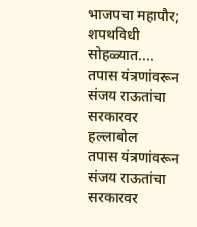भाजपचा महापौर; शपथविधी सोहळ्यात....
तपास यंत्रणांवरून संजय राऊतांचा सरकारवर हल्लाबोल
तपास यंत्रणांवरून संजय राऊतांचा सरकारवर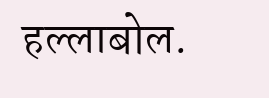हल्लाबोल.